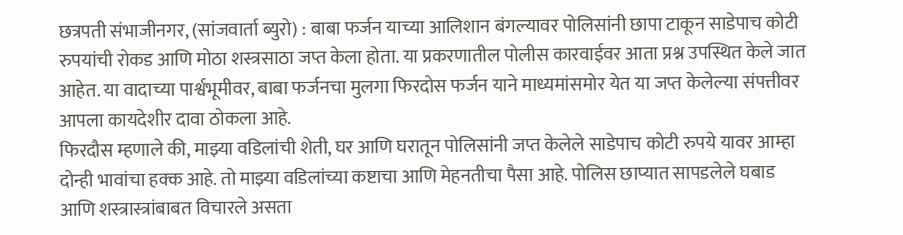छत्रपती संभाजीनगर, (सांजवार्ता ब्युरो) : बाबा फर्जन याच्या आलिशान बंगल्यावर पोलिसांनी छापा टाकून साडेपाच कोटी रुपयांची रोकड आणि मोठा शस्त्रसाठा जप्त केला होता. या प्रकरणातील पोलीस कारवाईवर आता प्रश्न उपस्थित केले जात आहेत. या वादाच्या पार्श्वभूमीवर, बाबा फर्जनचा मुलगा फिरदोस फर्जन याने माध्यमांसमोर येत या जप्त केलेल्या संपत्तीवर आपला कायदेशीर दावा ठोकला आहे.
फिरदौस म्हणाले की, माझ्या वडिलांची शेती, घर आणि घरातून पोलिसांनी जप्त केलेले साडेपाच कोटी रुपये यावर आम्हा दोन्ही भावांचा हक्क आहे. तो माझ्या वडिलांच्या कष्टाचा आणि मेहनतीचा पैसा आहे. पोलिस छाप्यात सापडलेले घबाड आणि शस्त्रास्त्रांबाबत विचारले असता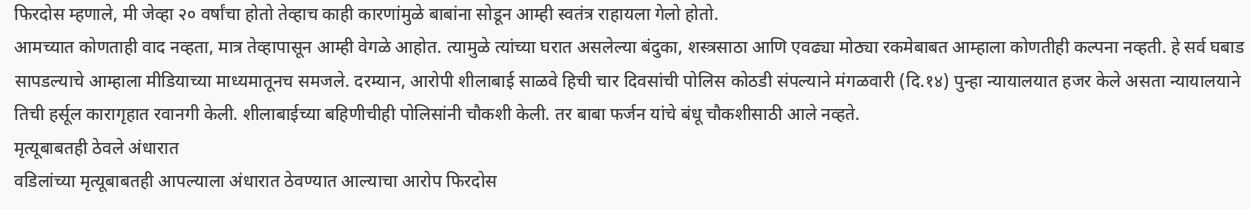फिरदोस म्हणाले, मी जेव्हा २० वर्षांचा होतो तेव्हाच काही कारणांमुळे बाबांना सोडून आम्ही स्वतंत्र राहायला गेलो होतो.
आमच्यात कोणताही वाद नव्हता, मात्र तेव्हापासून आम्ही वेगळे आहोत. त्यामुळे त्यांच्या घरात असलेल्या बंदुका, शस्त्रसाठा आणि एवढ्या मोठ्या रकमेबाबत आम्हाला कोणतीही कल्पना नव्हती. हे सर्व घबाड सापडल्याचे आम्हाला मीडियाच्या माध्यमातूनच समजले. दरम्यान, आरोपी शीलाबाई साळवे हिची चार दिवसांची पोलिस कोठडी संपल्याने मंगळवारी (दि.१४) पुन्हा न्यायालयात हजर केले असता न्यायालयाने तिची हर्सूल कारागृहात रवानगी केली. शीलाबाईच्या बहिणीचीही पोलिसांनी चौकशी केली. तर बाबा फर्जन यांचे बंधू चौकशीसाठी आले नव्हते.
मृत्यूबाबतही ठेवले अंधारात
वडिलांच्या मृत्यूबाबतही आपल्याला अंधारात ठेवण्यात आल्याचा आरोप फिरदोस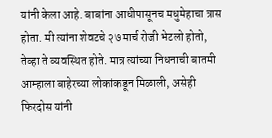यांनी केला आहे. बाबांना आधीपासूनच मधुमेहाचा त्रास होता. मी त्यांना शेवटचे २७ मार्च रोजी भेटलो होतो, तेव्हा ते व्यवस्थित होते. मात्र त्यांच्या निधनाची बातमी आम्हाला बाहेरच्या लोकांकडून मिळाली, असेही फिरदोस यांनी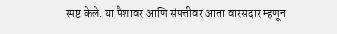स्पष्ट केले. या पैशावर आणि संपत्तीवर आता वारसदार म्हणून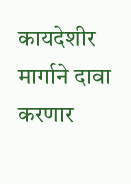कायदेशीर मार्गाने दावा करणार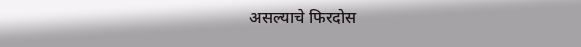असल्याचे फिरदोस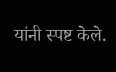यांनी स्पष्ट केले.